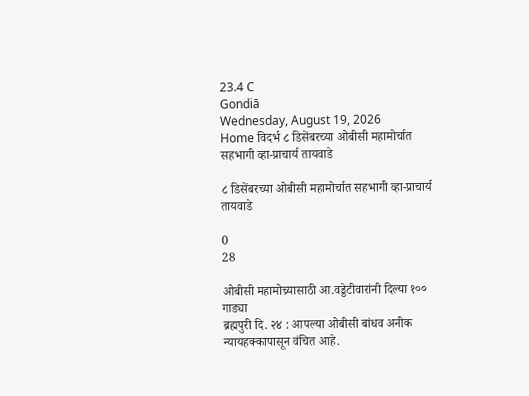23.4 C
Gondiā
Wednesday, August 19, 2026
Home विदर्भ ८ डिसेंबरच्या ओबीसी महामोर्चात सहभागी व्हा-प्राचार्य तायवाडे

८ डिसेंबरच्या ओबीसी महामोर्चात सहभागी व्हा-प्राचार्य तायवाडे

0
28

ओबीसी महामोच्र्यासाठी आ.वड्डेटीवारांनी दिल्या १०० गाड्या
ब्रह्मपुरी दि. २४ : आपल्या ओबीसी बांधव अनीक न्यायहक्कापासून वंचित आहे.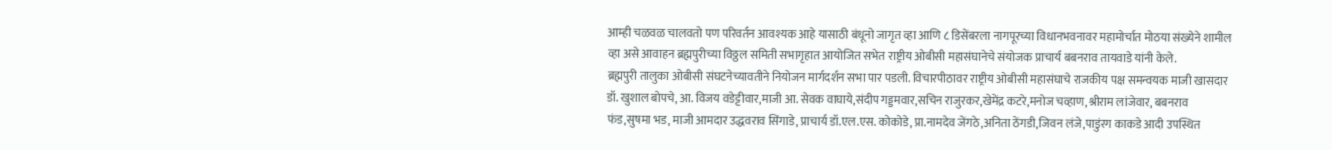आम्ही चळवळ चालवतो पण परिवर्तन आवश्यक आहे यासाठी बंधूनो जागृत व्हा आणि ८ डिसेंबरला नागपूरच्या विधानभवनावर महामोर्चात मोठया संख्येने शामील व्हा असे आवाहन ब्रह्मपुरीच्या विठ्ठल समिती सभागृहात आयोजित सभेत राष्ट्रीय ओबीसी महासंघानेचे संयोजक प्राचार्य बबनराव तायवाडे यांनी केले.
ब्रह्मपुरी तालुका ओबीसी संघटनेच्यावतीने नियोजन मार्गदर्शन सभा पार पडली. विचारपीठावर राष्ट्रीय ओबीसी महासंघाचे राजकीय पक्ष समन्वयक माजी खासदार डॉ. खुशाल बोपचे, आ. विजय वडेट्टीवार,माजी आ. सेवक वाघाये,संदीप गड्डमवार,सचिन राजुरकर,खेमेंद्र कटरे,मनोज चव्हाण,श्रीराम लांजेवार, बबनराव फंड,सुषमा भड, माजी आमदार उद्धवराव सिंगाडे, प्राचार्य डॉ.एल.एस. कोकोडे, प्रा.नामदेव जेंगठे,अनिता ठेंगडी,जिवन लंजे,पाडुंरग काकडे आदी उपस्थित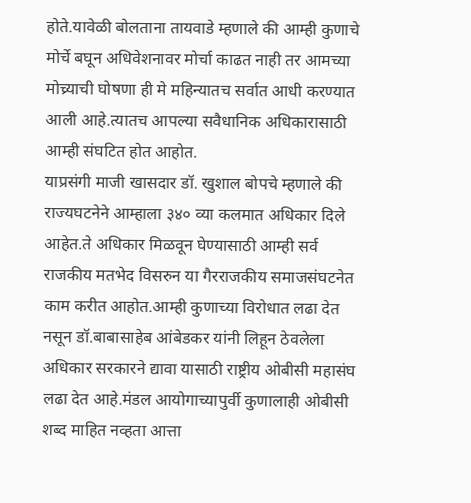होते.यावेळी बोलताना तायवाडे म्हणाले की आम्ही कुणाचे मोर्चे बघून अधिवेशनावर मोर्चा काढत नाही तर आमच्या मोच्र्याची घोषणा ही मे महिन्यातच सर्वात आधी करण्यात आली आहे.त्यातच आपल्या सवैधानिक अधिकारासाठी आम्ही संघटित होत आहोत.
याप्रसंगी माजी खासदार डॉ. खुशाल बोपचे म्हणाले की राज्यघटनेने आम्हाला ३४० व्या कलमात अधिकार दिले आहेत.ते अधिकार मिळवून घेण्यासाठी आम्ही सर्व राजकीय मतभेद विसरुन या गैरराजकीय समाजसंघटनेत काम करीत आहोत.आम्ही कुणाच्या विरोधात लढा देत नसून डॉ.बाबासाहेब आंबेडकर यांनी लिहून ठेवलेला अधिकार सरकारने द्यावा यासाठी राष्ट्रीय ओबीसी महासंघ लढा देत आहे.मंडल आयोगाच्यापुर्वी कुणालाही ओबीसी शब्द माहित नव्हता आत्ता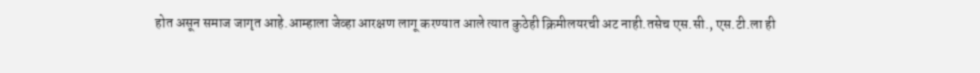होत असून समाज जागृत आहे.आम्हाला जेव्हा आरक्षण लागू करण्यात आले त्यात कुठेही क्रिमीलयरची अट नाही.तसेच एस.सी., एस.टी.ला ही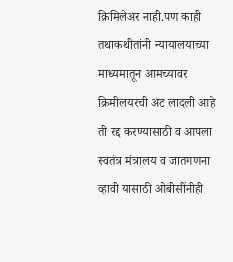क्रिमिलेअर नाही.पण काही तथाकथीतांनी न्यायालयाच्या माध्यमातून आमच्यावर क्रिमीलयरची अट लादली आहे ती रद्द करण्यासाठी व आपला स्वतंत्र मंत्रालय व जातगणना व्हावी यासाठी ओबीसींनीही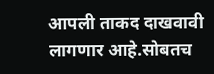आपली ताकद दाखवावी लागणार आहे.सोबतच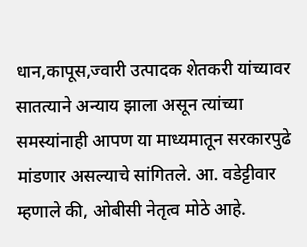धान,कापूस,ज्वारी उत्पादक शेतकरी यांच्यावर सातत्याने अन्याय झाला असून त्यांच्या समस्यांनाही आपण या माध्यमातून सरकारपुढे मांडणार असल्याचे सांगितले. आ. वडेट्टीवार म्हणाले की, ओबीसी नेतृत्व मोठे आहे.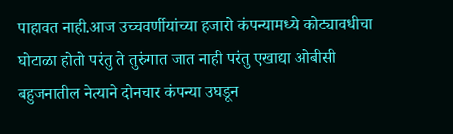पाहावत नाही.आज उच्चवर्णीयांच्या हजारो कंपन्यामध्ये कोट्यावधीचा घोटाळा होतो परंतु ते तुरुंगात जात नाही परंतु एखाद्या ओबीसी बहुजनातील नेत्याने दोनचार कंपन्या उघडून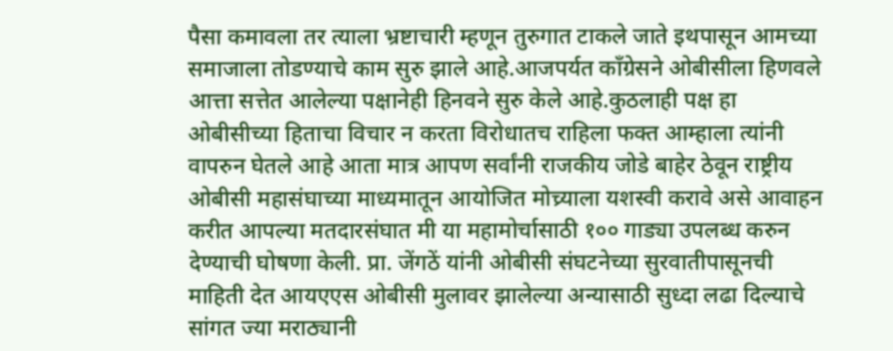पैसा कमावला तर त्याला भ्रष्टाचारी म्हणून तुरुगात टाकले जाते इथपासून आमच्या समाजाला तोडण्याचे काम सुरु झाले आहे.आजपर्यत काँग्रेसने ओबीसीला हिणवले आत्ता सत्तेत आलेल्या पक्षानेही हिनवने सुरु केले आहे.कुठलाही पक्ष हा ओबीसीच्या हिताचा विचार न करता विरोधातच राहिला फक्त आम्हाला त्यांनी वापरुन घेतले आहे आता मात्र आपण सर्वांनी राजकीय जोडे बाहेर ठेवून राष्ट्रीय ओबीसी महासंघाच्या माध्यमातून आयोजित मोच्र्याला यशस्वी करावे असे आवाहन करीत आपल्या मतदारसंघात मी या महामोर्चासाठी १०० गाड्या उपलब्ध करुन देण्याची घोषणा केली. प्रा. जेंगठें यांनी ओबीसी संघटनेच्या सुरवातीपासूनची माहिती देत आयएएस ओबीसी मुलावर झालेल्या अन्यासाठी सुध्दा लढा दिल्याचे सांगत ज्या मराठ्यानी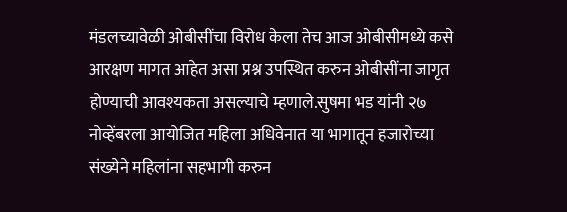मंडलच्यावेळी ओबीसींचा विरोध केला तेच आज ओबीसीमध्ये कसे आरक्षण मागत आहेत असा प्रश्न उपस्थित करुन ओबीसींना जागृत होण्याची आवश्यकता असल्याचे म्हणाले.सुषमा भड यांनी २७ नोव्हेंबरला आयोजित महिला अधिवेनात या भागातून हजारोच्या संख्येने महिलांना सहभागी करुन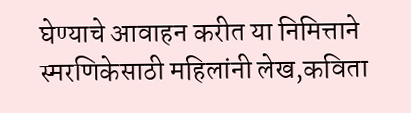घेण्याचे आवाहन करीत या निमित्ताने स्मरणिकेसाठी महिलांनी लेख,कविता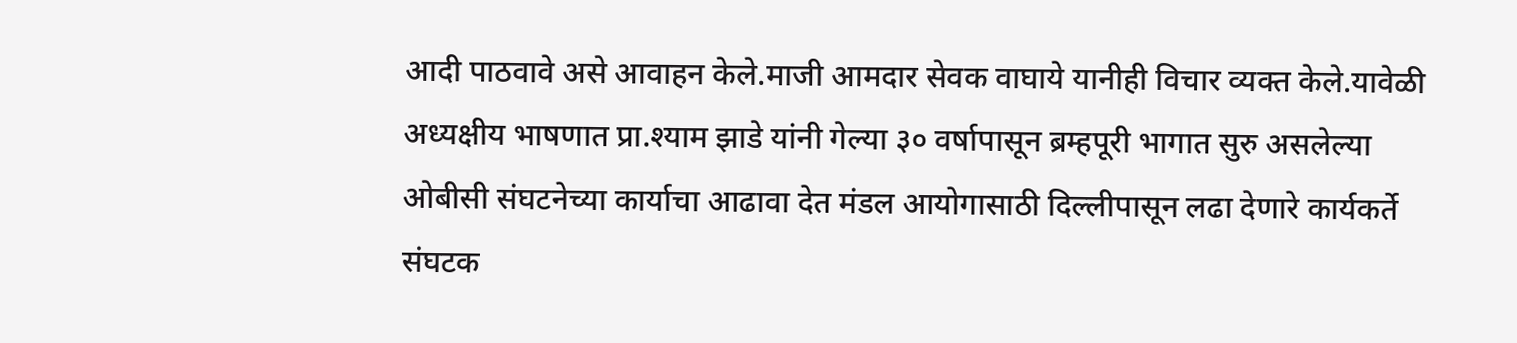आदी पाठवावे असे आवाहन केले.माजी आमदार सेवक वाघाये यानीही विचार व्यक्त केले.यावेळी अध्यक्षीय भाषणात प्रा.श्याम झाडे यांनी गेल्या ३० वर्षापासून ब्रम्हपूरी भागात सुरु असलेल्या ओबीसी संघटनेच्या कार्याचा आढावा देत मंडल आयोगासाठी दिल्लीपासून लढा देणारे कार्यकर्ते संघटक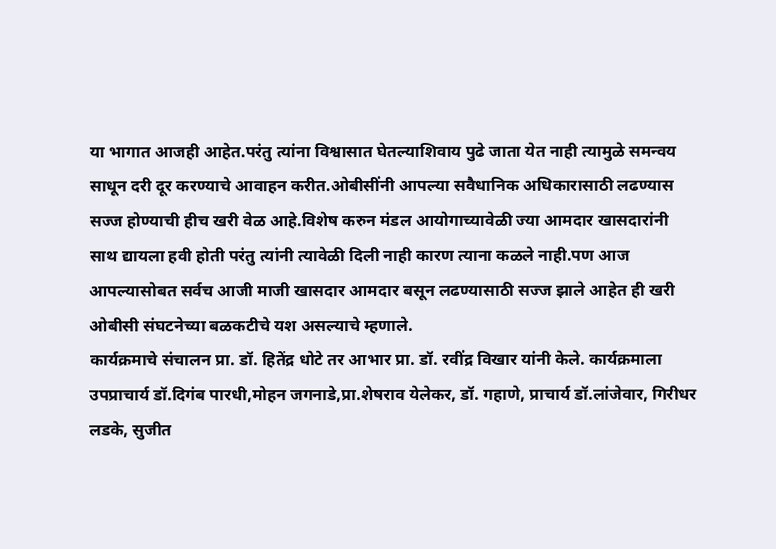या भागात आजही आहेत.परंतु त्यांना विश्वासात घेतल्याशिवाय पुढे जाता येत नाही त्यामुळे समन्वय साधून दरी दूर करण्याचे आवाहन करीत.ओबीसींनी आपल्या सवैधानिक अधिकारासाठी लढण्यास सज्ज होण्याची हीच खरी वेळ आहे.विशेष करुन मंडल आयोगाच्यावेळी ज्या आमदार खासदारांनी साथ द्यायला हवी होती परंतु त्यांनी त्यावेळी दिली नाही कारण त्याना कळले नाही.पण आज आपल्यासोबत सर्वच आजी माजी खासदार आमदार बसून लढण्यासाठी सज्ज झाले आहेत ही खरी ओबीसी संघटनेच्या बळकटीचे यश असल्याचे म्हणाले.
कार्यक्रमाचे संचालन प्रा. डॉ. हितेंद्र धोटे तर आभार प्रा. डॉ. रवींद्र विखार यांनी केले. कार्यक्रमाला उपप्राचार्य डॉ.दिगंब पारधी,मोहन जगनाडे,प्रा.शेषराव येलेकर, डॉ. गहाणे, प्राचार्य डॉ.लांजेवार, गिरीधर लडके, सुजीत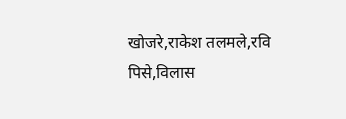खोजरे,राकेश तलमले,रवि पिसे,विलास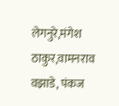लेगनुरे,मंगेश ठाकुर,वामनराव वझाडे, पंकज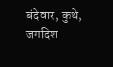बंदेवार, कुथे, जगदिश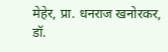मेहेर, प्रा. धनराज खनोरकर, डॉ.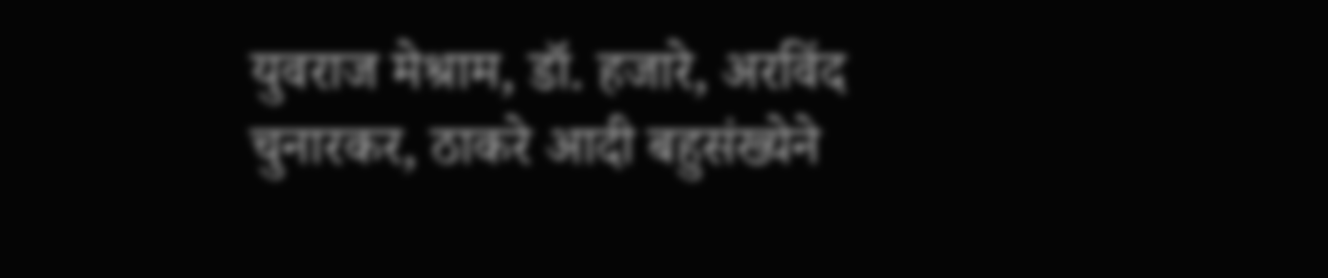युवराज मेश्राम, डॉ. हजारे, अरविंद चुनारकर, ठाकरे आदी बहुसंख्येने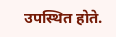उपस्थित होते.